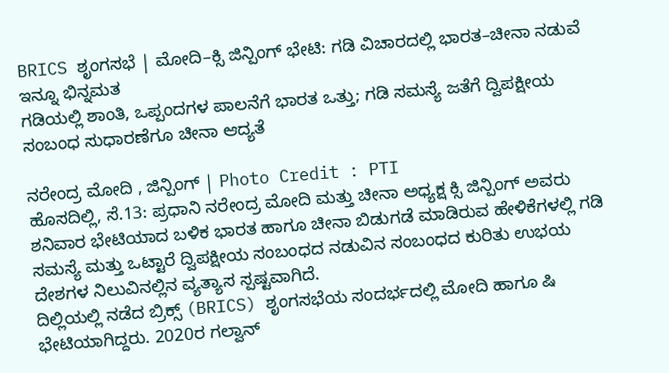BRICS ಶೃಂಗಸಭೆ | ಮೋದಿ–ಕ್ಸಿ ಜಿನ್ಪಿಂಗ್ ಭೇಟಿ: ಗಡಿ ವಿಚಾರದಲ್ಲಿ ಭಾರತ–ಚೀನಾ ನಡುವೆ ಇನ್ನೂ ಭಿನ್ನಮತ
ಗಡಿಯಲ್ಲಿ ಶಾಂತಿ, ಒಪ್ಪಂದಗಳ ಪಾಲನೆಗೆ ಭಾರತ ಒತ್ತು; ಗಡಿ ಸಮಸ್ಯೆ ಜತೆಗೆ ದ್ವಿಪಕ್ಷೀಯ ಸಂಬಂಧ ಸುಧಾರಣೆಗೂ ಚೀನಾ ಆದ್ಯತೆ

ನರೇಂದ್ರ ಮೋದಿ , ಜಿನ್ಪಿಂಗ್ | Photo Credit : PTI
ಹೊಸದಿಲ್ಲಿ, ಸೆ.13: ಪ್ರಧಾನಿ ನರೇಂದ್ರ ಮೋದಿ ಮತ್ತು ಚೀನಾ ಅಧ್ಯಕ್ಷ ಕ್ಸಿ ಜಿನ್ಪಿಂಗ್ ಅವರು ಶನಿವಾರ ಭೇಟಿಯಾದ ಬಳಿಕ ಭಾರತ ಹಾಗೂ ಚೀನಾ ಬಿಡುಗಡೆ ಮಾಡಿರುವ ಹೇಳಿಕೆಗಳಲ್ಲಿ ಗಡಿ ಸಮಸ್ಯೆ ಮತ್ತು ಒಟ್ಟಾರೆ ದ್ವಿಪಕ್ಷೀಯ ಸಂಬಂಧದ ನಡುವಿನ ಸಂಬಂಧದ ಕುರಿತು ಉಭಯ ದೇಶಗಳ ನಿಲುವಿನಲ್ಲಿನ ವ್ಯತ್ಯಾಸ ಸ್ಪಷ್ಟವಾಗಿದೆ.
ದಿಲ್ಲಿಯಲ್ಲಿ ನಡೆದ ಬ್ರಿಕ್ಸ್ (BRICS) ಶೃಂಗಸಭೆಯ ಸಂದರ್ಭದಲ್ಲಿ ಮೋದಿ ಹಾಗೂ ಷಿ ಭೇಟಿಯಾಗಿದ್ದರು. 2020ರ ಗಲ್ವಾನ್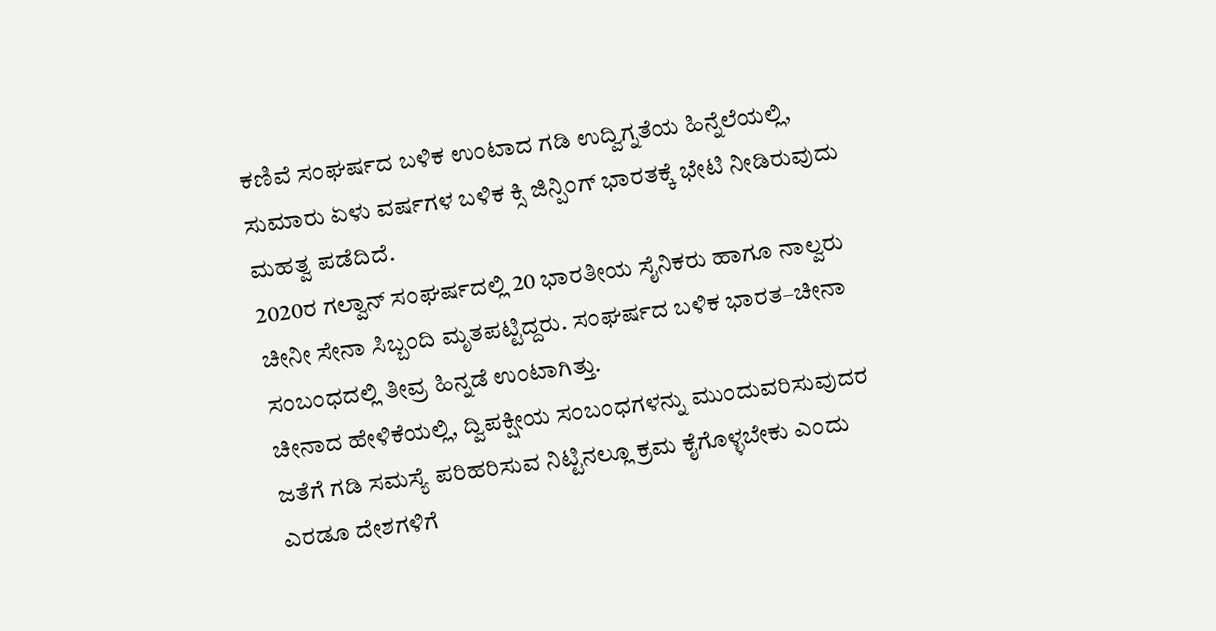ಕಣಿವೆ ಸಂಘರ್ಷದ ಬಳಿಕ ಉಂಟಾದ ಗಡಿ ಉದ್ವಿಗ್ನತೆಯ ಹಿನ್ನೆಲೆಯಲ್ಲಿ, ಸುಮಾರು ಏಳು ವರ್ಷಗಳ ಬಳಿಕ ಕ್ಸಿ ಜಿನ್ಪಿಂಗ್ ಭಾರತಕ್ಕೆ ಭೇಟಿ ನೀಡಿರುವುದು ಮಹತ್ವ ಪಡೆದಿದೆ.
2020ರ ಗಲ್ವಾನ್ ಸಂಘರ್ಷದಲ್ಲಿ 20 ಭಾರತೀಯ ಸೈನಿಕರು ಹಾಗೂ ನಾಲ್ವರು ಚೀನೀ ಸೇನಾ ಸಿಬ್ಬಂದಿ ಮೃತಪಟ್ಟಿದ್ದರು. ಸಂಘರ್ಷದ ಬಳಿಕ ಭಾರತ–ಚೀನಾ ಸಂಬಂಧದಲ್ಲಿ ತೀವ್ರ ಹಿನ್ನಡೆ ಉಂಟಾಗಿತ್ತು.
ಚೀನಾದ ಹೇಳಿಕೆಯಲ್ಲಿ, ದ್ವಿಪಕ್ಷೀಯ ಸಂಬಂಧಗಳನ್ನು ಮುಂದುವರಿಸುವುದರ ಜತೆಗೆ ಗಡಿ ಸಮಸ್ಯೆ ಪರಿಹರಿಸುವ ನಿಟ್ಟಿನಲ್ಲೂ ಕ್ರಮ ಕೈಗೊಳ್ಳಬೇಕು ಎಂದು ಎರಡೂ ದೇಶಗಳಿಗೆ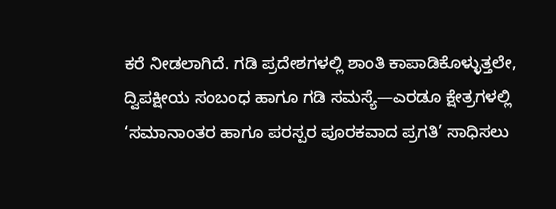ಕರೆ ನೀಡಲಾಗಿದೆ. ಗಡಿ ಪ್ರದೇಶಗಳಲ್ಲಿ ಶಾಂತಿ ಕಾಪಾಡಿಕೊಳ್ಳುತ್ತಲೇ, ದ್ವಿಪಕ್ಷೀಯ ಸಂಬಂಧ ಹಾಗೂ ಗಡಿ ಸಮಸ್ಯೆ—ಎರಡೂ ಕ್ಷೇತ್ರಗಳಲ್ಲಿ ‘ಸಮಾನಾಂತರ ಹಾಗೂ ಪರಸ್ಪರ ಪೂರಕವಾದ ಪ್ರಗತಿ’ ಸಾಧಿಸಲು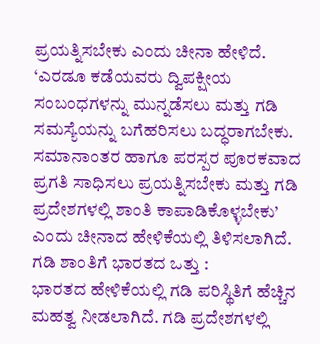ಪ್ರಯತ್ನಿಸಬೇಕು ಎಂದು ಚೀನಾ ಹೇಳಿದೆ.
‘ಎರಡೂ ಕಡೆಯವರು ದ್ವಿಪಕ್ಷೀಯ ಸಂಬಂಧಗಳನ್ನು ಮುನ್ನಡೆಸಲು ಮತ್ತು ಗಡಿ ಸಮಸ್ಯೆಯನ್ನು ಬಗೆಹರಿಸಲು ಬದ್ಧರಾಗಬೇಕು. ಸಮಾನಾಂತರ ಹಾಗೂ ಪರಸ್ಪರ ಪೂರಕವಾದ ಪ್ರಗತಿ ಸಾಧಿಸಲು ಪ್ರಯತ್ನಿಸಬೇಕು ಮತ್ತು ಗಡಿ ಪ್ರದೇಶಗಳಲ್ಲಿ ಶಾಂತಿ ಕಾಪಾಡಿಕೊಳ್ಳಬೇಕು’ ಎಂದು ಚೀನಾದ ಹೇಳಿಕೆಯಲ್ಲಿ ತಿಳಿಸಲಾಗಿದೆ.
ಗಡಿ ಶಾಂತಿಗೆ ಭಾರತದ ಒತ್ತು :
ಭಾರತದ ಹೇಳಿಕೆಯಲ್ಲಿ ಗಡಿ ಪರಿಸ್ಥಿತಿಗೆ ಹೆಚ್ಚಿನ ಮಹತ್ವ ನೀಡಲಾಗಿದೆ. ಗಡಿ ಪ್ರದೇಶಗಳಲ್ಲಿ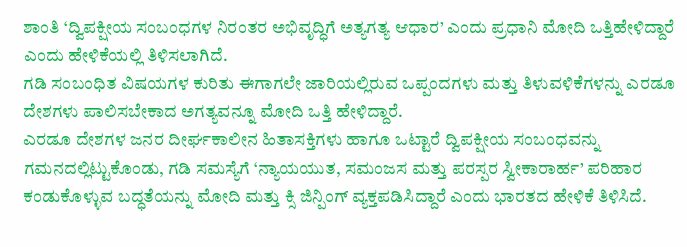ಶಾಂತಿ ‘ದ್ವಿಪಕ್ಷೀಯ ಸಂಬಂಧಗಳ ನಿರಂತರ ಅಭಿವೃದ್ಧಿಗೆ ಅತ್ಯಗತ್ಯ ಆಧಾರ’ ಎಂದು ಪ್ರಧಾನಿ ಮೋದಿ ಒತ್ತಿಹೇಳಿದ್ದಾರೆ ಎಂದು ಹೇಳಿಕೆಯಲ್ಲಿ ತಿಳಿಸಲಾಗಿದೆ.
ಗಡಿ ಸಂಬಂಧಿತ ವಿಷಯಗಳ ಕುರಿತು ಈಗಾಗಲೇ ಜಾರಿಯಲ್ಲಿರುವ ಒಪ್ಪಂದಗಳು ಮತ್ತು ತಿಳುವಳಿಕೆಗಳನ್ನು ಎರಡೂ ದೇಶಗಳು ಪಾಲಿಸಬೇಕಾದ ಅಗತ್ಯವನ್ನೂ ಮೋದಿ ಒತ್ತಿ ಹೇಳಿದ್ದಾರೆ.
ಎರಡೂ ದೇಶಗಳ ಜನರ ದೀರ್ಘಕಾಲೀನ ಹಿತಾಸಕ್ತಿಗಳು ಹಾಗೂ ಒಟ್ಟಾರೆ ದ್ವಿಪಕ್ಷೀಯ ಸಂಬಂಧವನ್ನು ಗಮನದಲ್ಲಿಟ್ಟುಕೊಂಡು, ಗಡಿ ಸಮಸ್ಯೆಗೆ ‘ನ್ಯಾಯಯುತ, ಸಮಂಜಸ ಮತ್ತು ಪರಸ್ಪರ ಸ್ವೀಕಾರಾರ್ಹ’ ಪರಿಹಾರ ಕಂಡುಕೊಳ್ಳುವ ಬದ್ಧತೆಯನ್ನು ಮೋದಿ ಮತ್ತು ಕ್ಸಿ ಜಿನ್ಪಿಂಗ್ ವ್ಯಕ್ತಪಡಿಸಿದ್ದಾರೆ ಎಂದು ಭಾರತದ ಹೇಳಿಕೆ ತಿಳಿಸಿದೆ.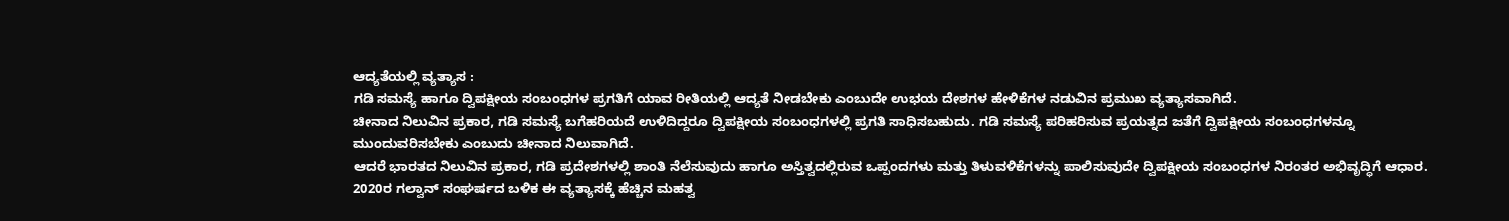ಆದ್ಯತೆಯಲ್ಲಿ ವ್ಯತ್ಯಾಸ :
ಗಡಿ ಸಮಸ್ಯೆ ಹಾಗೂ ದ್ವಿಪಕ್ಷೀಯ ಸಂಬಂಧಗಳ ಪ್ರಗತಿಗೆ ಯಾವ ರೀತಿಯಲ್ಲಿ ಆದ್ಯತೆ ನೀಡಬೇಕು ಎಂಬುದೇ ಉಭಯ ದೇಶಗಳ ಹೇಳಿಕೆಗಳ ನಡುವಿನ ಪ್ರಮುಖ ವ್ಯತ್ಯಾಸವಾಗಿದೆ.
ಚೀನಾದ ನಿಲುವಿನ ಪ್ರಕಾರ, ಗಡಿ ಸಮಸ್ಯೆ ಬಗೆಹರಿಯದೆ ಉಳಿದಿದ್ದರೂ ದ್ವಿಪಕ್ಷೀಯ ಸಂಬಂಧಗಳಲ್ಲಿ ಪ್ರಗತಿ ಸಾಧಿಸಬಹುದು. ಗಡಿ ಸಮಸ್ಯೆ ಪರಿಹರಿಸುವ ಪ್ರಯತ್ನದ ಜತೆಗೆ ದ್ವಿಪಕ್ಷೀಯ ಸಂಬಂಧಗಳನ್ನೂ ಮುಂದುವರಿಸಬೇಕು ಎಂಬುದು ಚೀನಾದ ನಿಲುವಾಗಿದೆ.
ಆದರೆ ಭಾರತದ ನಿಲುವಿನ ಪ್ರಕಾರ, ಗಡಿ ಪ್ರದೇಶಗಳಲ್ಲಿ ಶಾಂತಿ ನೆಲೆಸುವುದು ಹಾಗೂ ಅಸ್ತಿತ್ವದಲ್ಲಿರುವ ಒಪ್ಪಂದಗಳು ಮತ್ತು ತಿಳುವಳಿಕೆಗಳನ್ನು ಪಾಲಿಸುವುದೇ ದ್ವಿಪಕ್ಷೀಯ ಸಂಬಂಧಗಳ ನಿರಂತರ ಅಭಿವೃದ್ಧಿಗೆ ಆಧಾರ.
2020ರ ಗಲ್ವಾನ್ ಸಂಘರ್ಷದ ಬಳಿಕ ಈ ವ್ಯತ್ಯಾಸಕ್ಕೆ ಹೆಚ್ಚಿನ ಮಹತ್ವ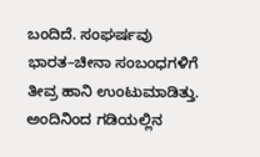ಬಂದಿದೆ. ಸಂಘರ್ಷವು ಭಾರತ–ಚೀನಾ ಸಂಬಂಧಗಳಿಗೆ ತೀವ್ರ ಹಾನಿ ಉಂಟುಮಾಡಿತ್ತು. ಅಂದಿನಿಂದ ಗಡಿಯಲ್ಲಿನ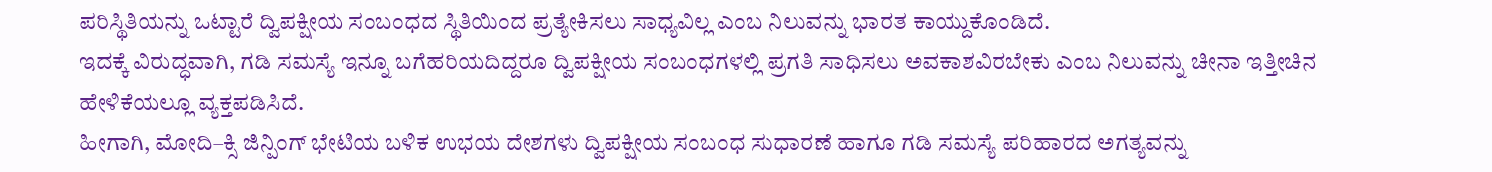ಪರಿಸ್ಥಿತಿಯನ್ನು ಒಟ್ಟಾರೆ ದ್ವಿಪಕ್ಷೀಯ ಸಂಬಂಧದ ಸ್ಥಿತಿಯಿಂದ ಪ್ರತ್ಯೇಕಿಸಲು ಸಾಧ್ಯವಿಲ್ಲ ಎಂಬ ನಿಲುವನ್ನು ಭಾರತ ಕಾಯ್ದುಕೊಂಡಿದೆ.
ಇದಕ್ಕೆ ವಿರುದ್ಧವಾಗಿ, ಗಡಿ ಸಮಸ್ಯೆ ಇನ್ನೂ ಬಗೆಹರಿಯದಿದ್ದರೂ ದ್ವಿಪಕ್ಷೀಯ ಸಂಬಂಧಗಳಲ್ಲಿ ಪ್ರಗತಿ ಸಾಧಿಸಲು ಅವಕಾಶವಿರಬೇಕು ಎಂಬ ನಿಲುವನ್ನು ಚೀನಾ ಇತ್ತೀಚಿನ ಹೇಳಿಕೆಯಲ್ಲೂ ವ್ಯಕ್ತಪಡಿಸಿದೆ.
ಹೀಗಾಗಿ, ಮೋದಿ–ಕ್ಸಿ ಜಿನ್ಪಿಂಗ್ ಭೇಟಿಯ ಬಳಿಕ ಉಭಯ ದೇಶಗಳು ದ್ವಿಪಕ್ಷೀಯ ಸಂಬಂಧ ಸುಧಾರಣೆ ಹಾಗೂ ಗಡಿ ಸಮಸ್ಯೆ ಪರಿಹಾರದ ಅಗತ್ಯವನ್ನು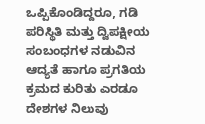ಒಪ್ಪಿಕೊಂಡಿದ್ದರೂ, ಗಡಿ ಪರಿಸ್ಥಿತಿ ಮತ್ತು ದ್ವಿಪಕ್ಷೀಯ ಸಂಬಂಧಗಳ ನಡುವಿನ ಆದ್ಯತೆ ಹಾಗೂ ಪ್ರಗತಿಯ ಕ್ರಮದ ಕುರಿತು ಎರಡೂ ದೇಶಗಳ ನಿಲುವು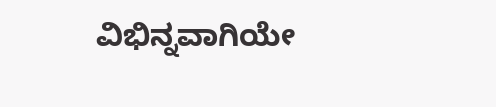ವಿಭಿನ್ನವಾಗಿಯೇ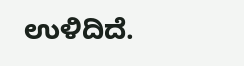ಉಳಿದಿದೆ.